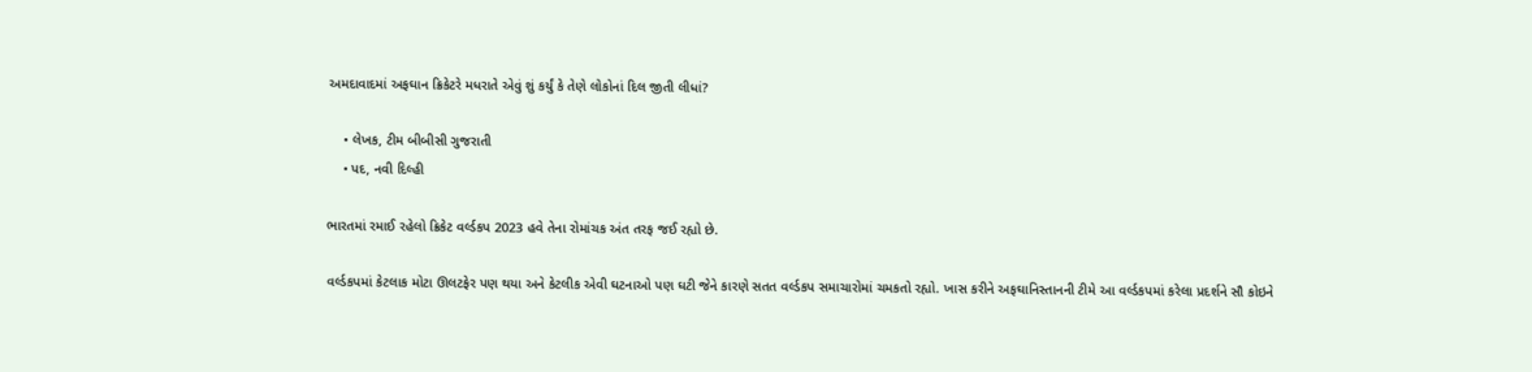અમદાવાદમાં અફઘાન ક્રિકેટરે મધરાતે એવું શું કર્યું કે તેણે લોકોનાં દિલ જીતી લીધાં?

    • લેખક, ટીમ બીબીસી ગુજરાતી
    • પદ, નવી દિલ્હી

ભારતમાં રમાઈ રહેલો ક્રિકેટ વર્લ્ડકપ 2023 હવે તેના રોમાંચક અંત તરફ જઈ રહ્યો છે.

વર્લ્ડકપમાં કેટલાક મોટા ઊલટફેર પણ થયા અને કેટલીક એવી ઘટનાઓ પણ ઘટી જેને કારણે સતત વર્લ્ડકપ સમાચારોમાં ચમકતો રહ્યો. ખાસ કરીને અફઘાનિસ્તાનની ટીમે આ વર્લ્ડકપમાં કરેલા પ્રદર્શને સૌ કોઇને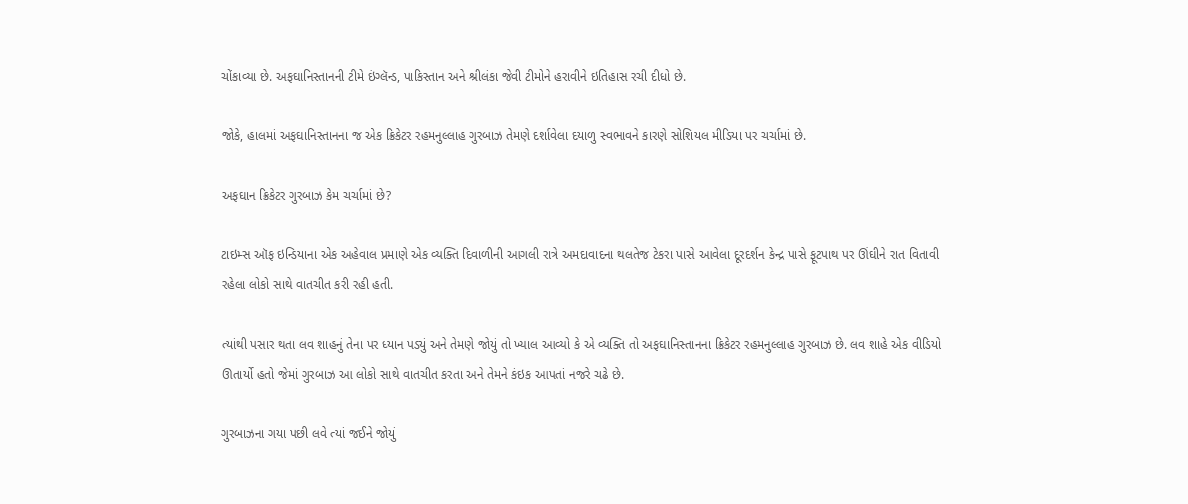ચોંકાવ્યા છે. અફઘાનિસ્તાનની ટીમે ઇંગ્લૅન્ડ, પાકિસ્તાન અને શ્રીલંકા જેવી ટીમોને હરાવીને ઇતિહાસ રચી દીધો છે.

જોકે, હાલમાં અફઘાનિસ્તાનના જ એક ક્રિકેટર રહમનુલ્લાહ ગુરબાઝ તેમણે દર્શાવેલા દયાળુ સ્વભાવને કારણે સોશિયલ મીડિયા પર ચર્ચામાં છે.

અફઘાન ક્રિકેટર ગુરબાઝ કેમ ચર્ચામાં છે?

ટાઇમ્સ ઑફ ઇન્ડિયાના એક અહેવાલ પ્રમાણે એક વ્યક્તિ દિવાળીની આગલી રાત્રે અમદાવાદના થલતેજ ટેકરા પાસે આવેલા દૂરદર્શન કેન્દ્ર પાસે ફૂટપાથ પર ઊંઘીને રાત વિતાવી રહેલા લોકો સાથે વાતચીત કરી રહી હતી.

ત્યાંથી પસાર થતા લવ શાહનું તેના પર ધ્યાન પડ્યું અને તેમણે જોયું તો ખ્યાલ આવ્યો કે એ વ્યક્તિ તો અફઘાનિસ્તાનના ક્રિકેટર રહમનુલ્લાહ ગુરબાઝ છે. લવ શાહે એક વીડિયો ઊતાર્યો હતો જેમાં ગુરબાઝ આ લોકો સાથે વાતચીત કરતા અને તેમને કંઇક આપતાં નજરે ચઢે છે.

ગુરબાઝના ગયા પછી લવે ત્યાં જઈને જોયું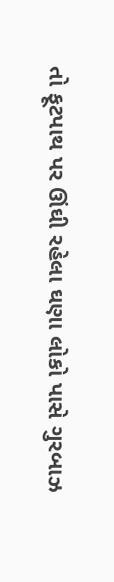તો ફૂટપાથ પર ઊંઘી રહેલા ઘણા લોકો પાસે ગુરબાઝ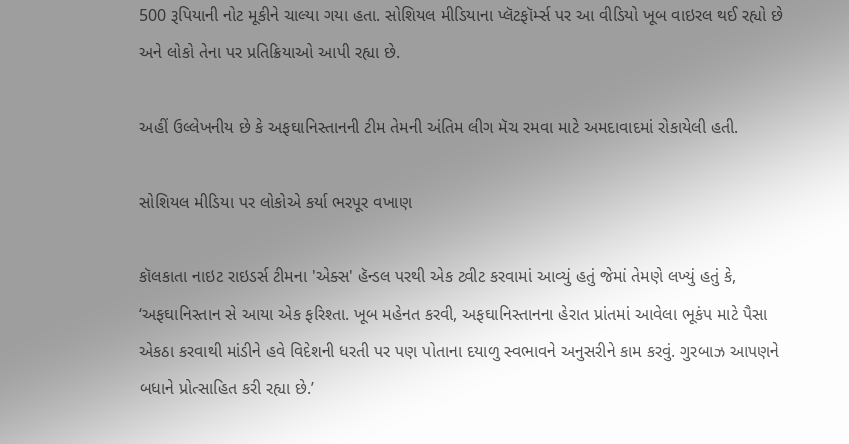500 રૂપિયાની નોટ મૂકીને ચાલ્યા ગયા હતા. સોશિયલ મીડિયાના પ્લૅટફૉર્મ્સ પર આ વીડિયો ખૂબ વાઇરલ થઈ રહ્યો છે અને લોકો તેના પર પ્રતિક્રિયાઓ આપી રહ્યા છે.

અહીં ઉલ્લેખનીય છે કે અફઘાનિસ્તાનની ટીમ તેમની અંતિમ લીગ મૅચ રમવા માટે અમદાવાદમાં રોકાયેલી હતી.

સોશિયલ મીડિયા પર લોકોએ કર્યા ભરપૂર વખાણ

કૉલકાતા નાઇટ રાઇડર્સ ટીમના 'એક્સ' હૅન્ડલ પરથી એક ટ્વીટ કરવામાં આવ્યું હતું જેમાં તેમણે લખ્યું હતું કે, ‘અફઘાનિસ્તાન સે આયા એક ફરિશ્તા. ખૂબ મહેનત કરવી, અફઘાનિસ્તાનના હેરાત પ્રાંતમાં આવેલા ભૂકંપ માટે પૈસા એકઠા કરવાથી માંડીને હવે વિદેશની ધરતી પર પણ પોતાના દયાળુ સ્વભાવને અનુસરીને કામ કરવું. ગુરબાઝ આપણને બધાને પ્રોત્સાહિત કરી રહ્યા છે.’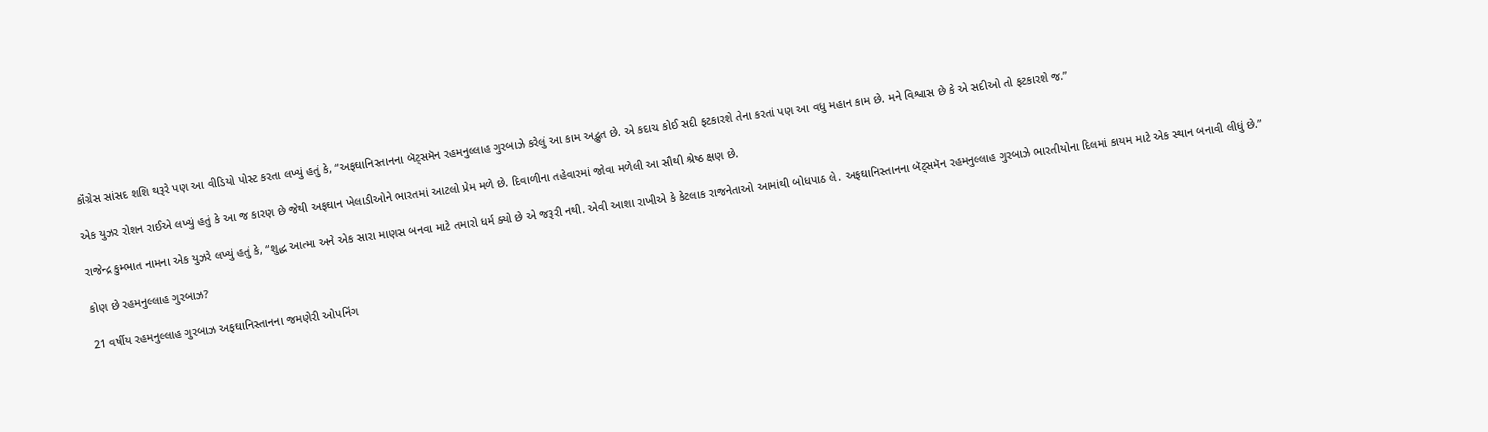કૉંગ્રેસ સાંસદ શશિ થરૂરે પણ આ વીડિયો પોસ્ટ કરતા લખ્યું હતું કે, “અફઘાનિસ્તાનના બૅટ્સમૅન રહમનુલ્લાહ ગુરબાઝે કરેલું આ કામ અદ્ભુત છે. એ કદાચ કોઈ સદી ફટકારશે તેના કરતાં પણ આ વધુ મહાન કામ છે. મને વિશ્વાસ છે કે એ સદીઓ તો ફટકારશે જ.”

એક યુઝર રોશન રાઈએ લખ્યું હતું કે આ જ કારણ છે જેથી અફઘાન ખેલાડીઓને ભારતમાં આટલો પ્રેમ મળે છે. દિવાળીના તહેવારમાં જોવા મળેલી આ સૌથી શ્રેષ્ઠ ક્ષણ છે.

રાજેન્દ્ર કુમ્ભાત નામના એક યુઝરે લખ્યું હતું કે, “શુદ્ધ આત્મા અને એક સારા માણસ બનવા માટે તમારો ધર્મ ક્યો છે એ જરૂરી નથી. એવી આશા રાખીએ કે કેટલાક રાજનેતાઓ આમાંથી બોધપાઠ લે. અફઘાનિસ્તાનના બૅટ્સમૅન રહમનુલ્લાહ ગુરબાઝે ભારતીયોના દિલમાં કાયમ માટે એક સ્થાન બનાવી લીધું છે.”

કોણ છે રહમનુલ્લાહ ગુરબાઝ?

21 વર્ષીય રહમનુલ્લાહ ગુરબાઝ અફઘાનિસ્તાનના જમણેરી ઓપનિંગ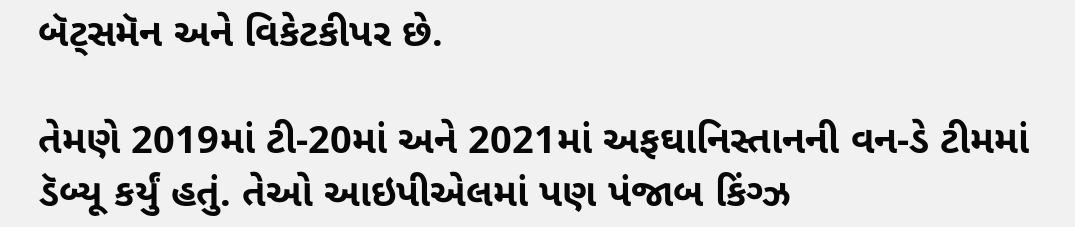બૅટ્સમૅન અને વિકેટકીપર છે.

તેમણે 2019માં ટી-20માં અને 2021માં અફઘાનિસ્તાનની વન-ડે ટીમમાં ડૅબ્યૂ કર્યું હતું. તેઓ આઇપીએલમાં પણ પંજાબ કિંગ્ઝ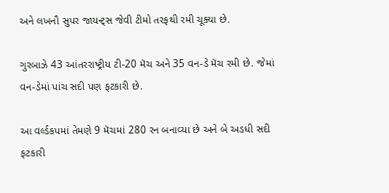અને લખનૌ સુપર જાયન્ટ્સ જેવી ટીમો તરફથી રમી ચૂક્યા છે.

ગુરબાઝે 43 આંતરરાષ્ટ્રીય ટી-20 મૅચ અને 35 વન-ડે મૅચ રમી છે. જેમાં વન-ડેમાં પાંચ સદી પણ ફટકારી છે.

આ વર્લ્ડકપમાં તેમણે 9 મૅચમાં 280 રન બનાવ્યા છે અને બે અડધી સદી ફટકારી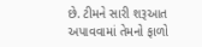છે. ટીમને સારી શરૂઆત અપાવવામાં તેમનો ફાળો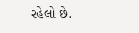રહેલો છે.